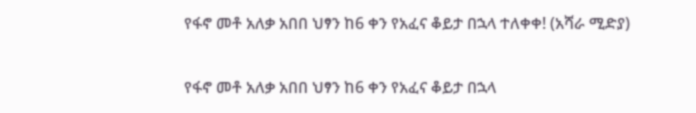የፋኖ መቶ አለቃ አበበ ህፃን ከ6 ቀን የአፈና ቆይታ በኋላ ተለቀቀ! (አሻራ ሚድያ)

የፋኖ መቶ አለቃ አበበ ህፃን ከ6 ቀን የአፈና ቆይታ በኋላ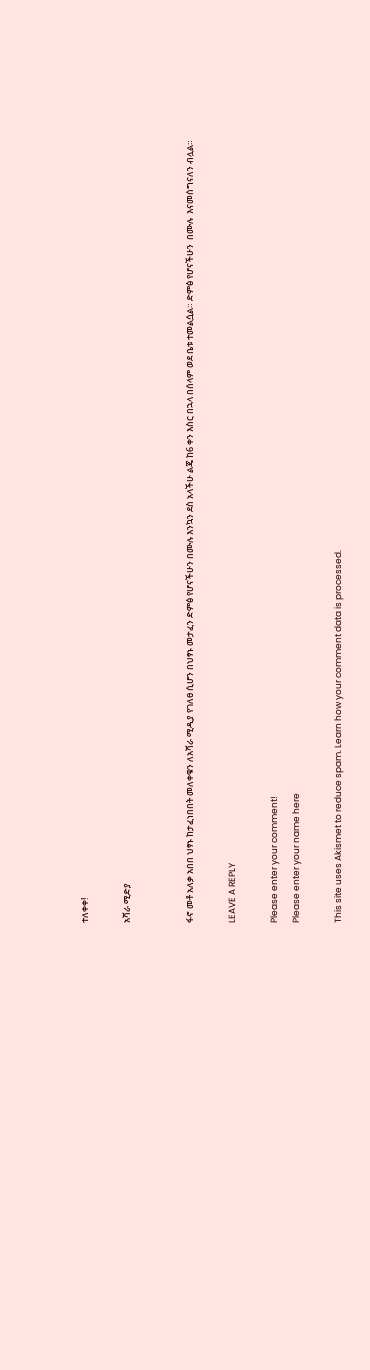ተለቀቀ!

አሻራ ሚድያ


ፋኖ መቶ አለቃ አበበ ህፃኑ ከታፈነበበት መለቀቁን ለአሻራ ሚዲያ የገለፀ ሲሆን በህፃኑ መታፈን ድምፅ የሆናችሁን በሙሉ እንኳን ደስ አላችሁ ልጄ ከ6 ቀን እስር በኋላ በሰላም ወደ ቤቱ ተመልሷል። ድምፅ የሆናችሁን  በሙሉ  እናመሰግናለን ብሏል።

LEAVE A REPLY

Please enter your comment!
Please enter your name here

This site uses Akismet to reduce spam. Learn how your comment data is processed.